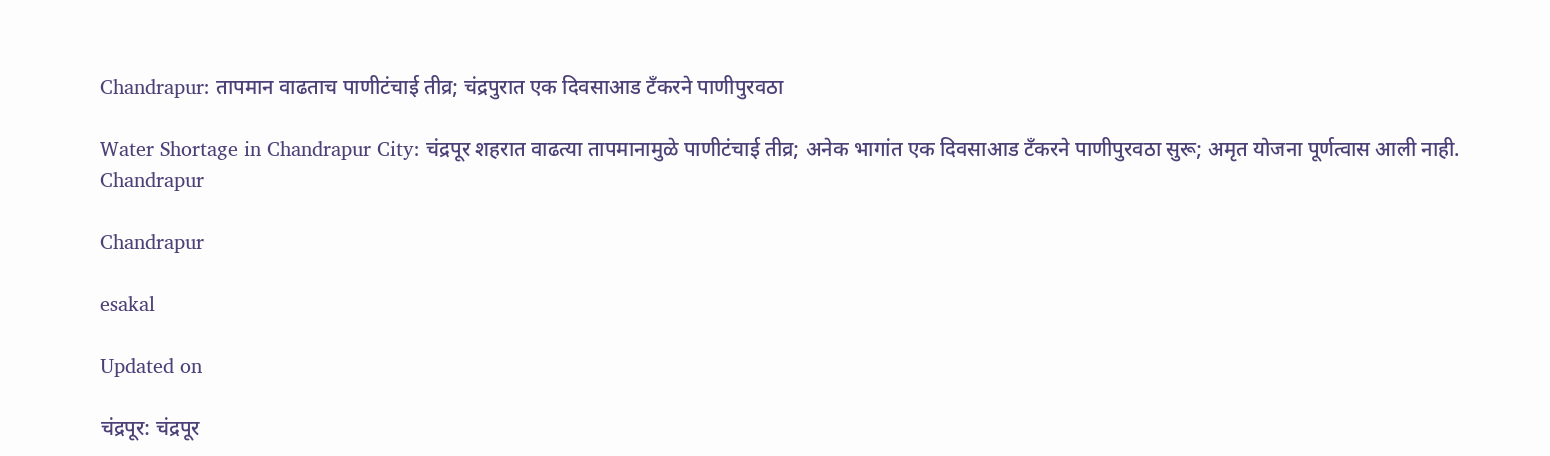Chandrapur: तापमान वाढताच पाणीटंचाई तीव्र; चंद्रपुरात एक दिवसाआड टॅंकरने पाणीपुरवठा

Water Shortage in Chandrapur City: चंद्रपूर शहरात वाढत्या तापमानामुळे पाणीटंचाई तीव्र; अनेक भागांत एक दिवसाआड टँकरने पाणीपुरवठा सुरू; अमृत योजना पूर्णत्वास आली नाही.
Chandrapur

Chandrapur

esakal

Updated on

चंद्रपूर: चंद्रपूर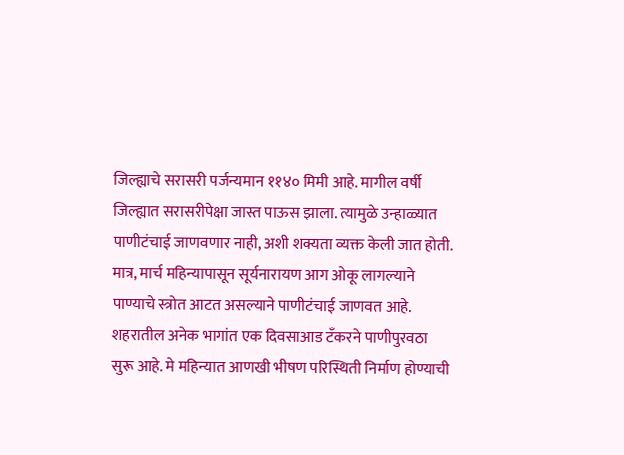जिल्ह्याचे सरासरी पर्जन्यमान ११४० मिमी आहे. मागील वर्षी जिल्ह्यात सरासरीपेक्षा जास्त पाऊस झाला. त्यामुळे उन्हाळ्यात पाणीटंचाई जाणवणार नाही, अशी शक्यता व्यक्त केली जात होती. मात्र, मार्च महिन्यापासून सूर्यनारायण आग ओकू लागल्याने पाण्याचे स्त्रोत आटत असल्याने पाणीटंचाई जाणवत आहे. शहरातील अनेक भागांत एक दिवसाआड टँकरने पाणीपुरवठा सुरू आहे. मे महिन्यात आणखी भीषण परिस्थिती निर्माण होण्याची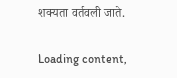शक्यता वर्तवली जाते.

Loading content,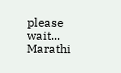please wait...
Marathi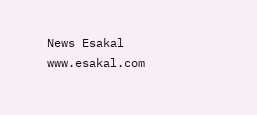News Esakal
www.esakal.com